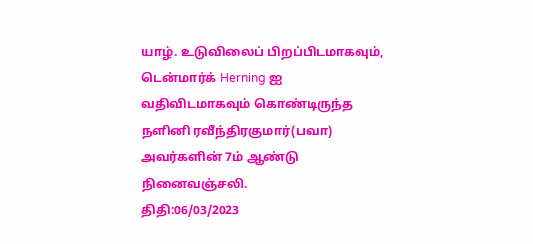யாழ். உடுவிலைப் பிறப்பிடமாகவும், டென்மார்க் Herning ஐ வதிவிடமாகவும் கொண்டிருந்த நளினி ரவீந்திரகுமார்(பவா) அவர்களின் 7ம் ஆண்டு நினைவஞ்சலி.
திதி:06/03/2023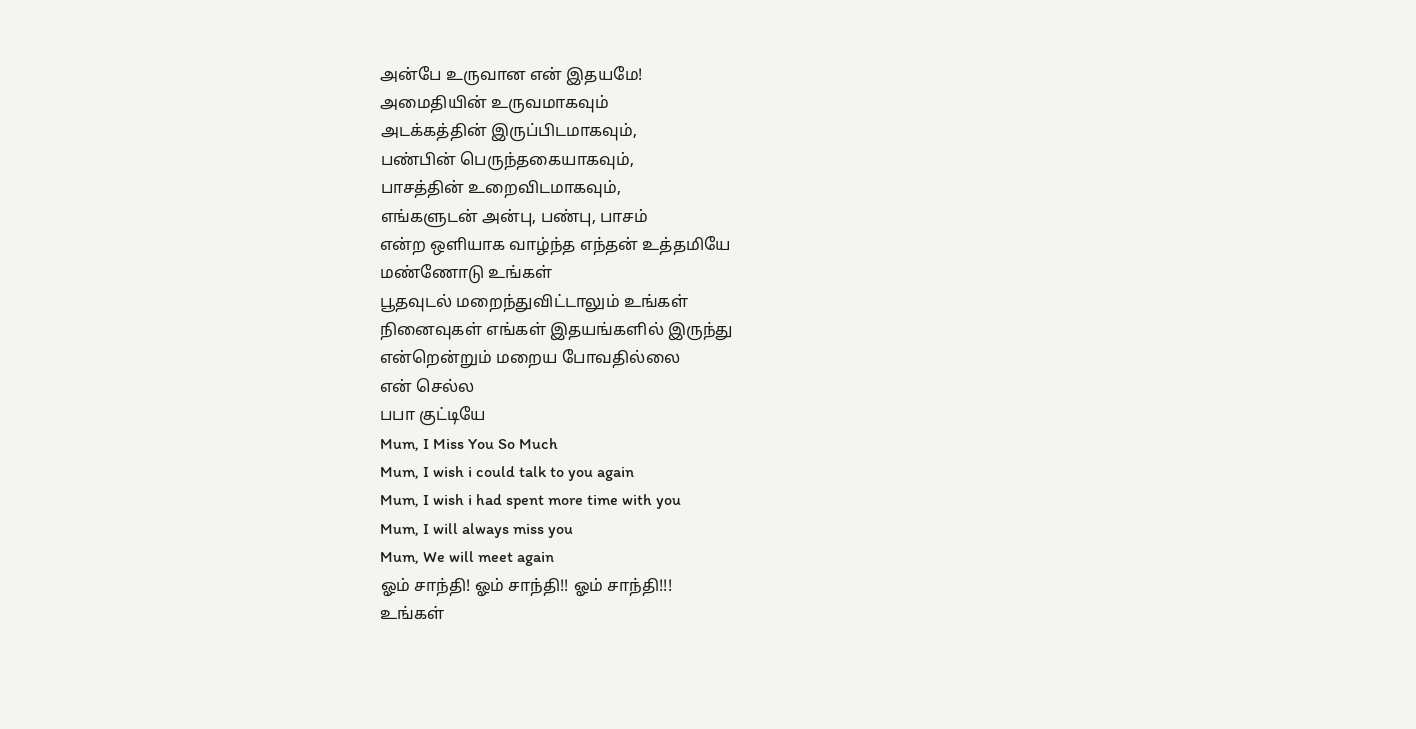அன்பே உருவான என் இதயமே!
அமைதியின் உருவமாகவும்
அடக்கத்தின் இருப்பிடமாகவும்,
பண்பின் பெருந்தகையாகவும்,
பாசத்தின் உறைவிடமாகவும்,
எங்களுடன் அன்பு, பண்பு, பாசம்
என்ற ஒளியாக வாழ்ந்த எந்தன் உத்தமியே
மண்ணோடு உங்கள்
பூதவுடல் மறைந்துவிட்டாலும் உங்கள்
நினைவுகள் எங்கள் இதயங்களில் இருந்து
என்றென்றும் மறைய போவதில்லை
என் செல்ல
பபா குட்டியே
Mum, I Miss You So Much
Mum, I wish i could talk to you again
Mum, I wish i had spent more time with you
Mum, I will always miss you
Mum, We will meet again
ஓம் சாந்தி! ஓம் சாந்தி!! ஓம் சாந்தி!!!
உங்கள்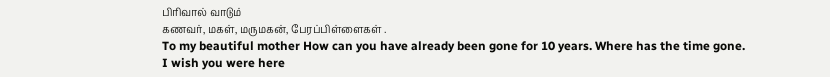பிரிவால் வாடும்
கணவர், மகள், மருமகன், பேரப்பிள்ளைகள் .
To my beautiful mother How can you have already been gone for 10 years. Where has the time gone. I wish you were here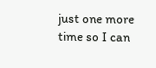just one more time so I can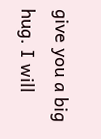give you a big hug. I will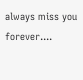always miss you forever....